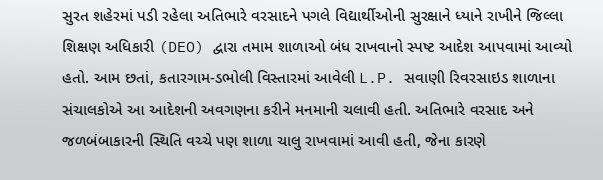સુરત શહેરમાં પડી રહેલા અતિભારે વરસાદને પગલે વિદ્યાર્થીઓની સુરક્ષાને ધ્યાને રાખીને જિલ્લા શિક્ષણ અધિકારી (DEO) દ્વારા તમામ શાળાઓ બંધ રાખવાનો સ્પષ્ટ આદેશ આપવામાં આવ્યો હતો. આમ છતાં, કતારગામ-ડભોલી વિસ્તારમાં આવેલી L.P. સવાણી રિવરસાઇડ શાળાના સંચાલકોએ આ આદેશની અવગણના કરીને મનમાની ચલાવી હતી. અતિભારે વરસાદ અને જળબંબાકારની સ્થિતિ વચ્ચે પણ શાળા ચાલુ રાખવામાં આવી હતી, જેના કારણે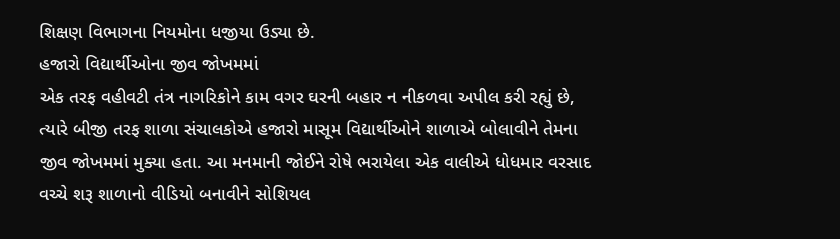શિક્ષણ વિભાગના નિયમોના ધજીયા ઉડ્યા છે.
હજારો વિદ્યાર્થીઓના જીવ જોખમમાં
એક તરફ વહીવટી તંત્ર નાગરિકોને કામ વગર ઘરની બહાર ન નીકળવા અપીલ કરી રહ્યું છે, ત્યારે બીજી તરફ શાળા સંચાલકોએ હજારો માસૂમ વિદ્યાર્થીઓને શાળાએ બોલાવીને તેમના જીવ જોખમમાં મુક્યા હતા. આ મનમાની જોઈને રોષે ભરાયેલા એક વાલીએ ધોધમાર વરસાદ વચ્ચે શરૂ શાળાનો વીડિયો બનાવીને સોશિયલ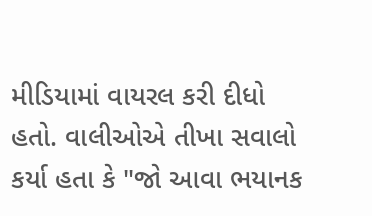મીડિયામાં વાયરલ કરી દીધો હતો. વાલીઓએ તીખા સવાલો કર્યા હતા કે "જો આવા ભયાનક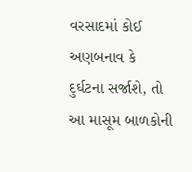વરસાદમાં કોઈ અણબનાવ કે દુર્ઘટના સર્જાશે, તો આ માસૂમ બાળકોની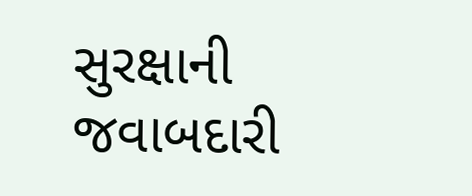સુરક્ષાની જવાબદારી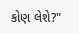કોણ લેશે?"